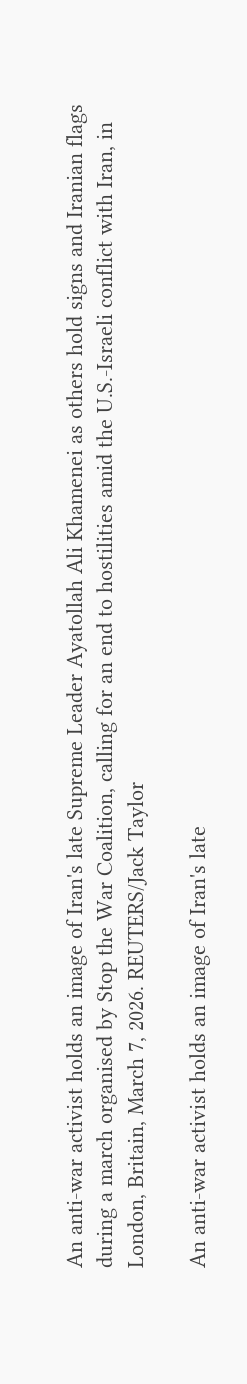An anti-war activist holds an image of Iran's late Supreme Leader Ayatollah Ali Khamenei as others hold signs and Iranian flags during a march organised by Stop the War Coalition, calling for an end to hostilities amid the U.S.-Israeli conflict with Iran, in London, Britain, March 7, 2026. REUTERS/Jack Taylor

An anti-war activist holds an image of Iran's late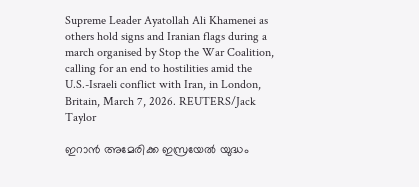Supreme Leader Ayatollah Ali Khamenei as others hold signs and Iranian flags during a march organised by Stop the War Coalition, calling for an end to hostilities amid the U.S.-Israeli conflict with Iran, in London, Britain, March 7, 2026. REUTERS/Jack Taylor

ഇറാന്‍ അമേരിക്ക ഇസ്രയേല്‍ യുദ്ധം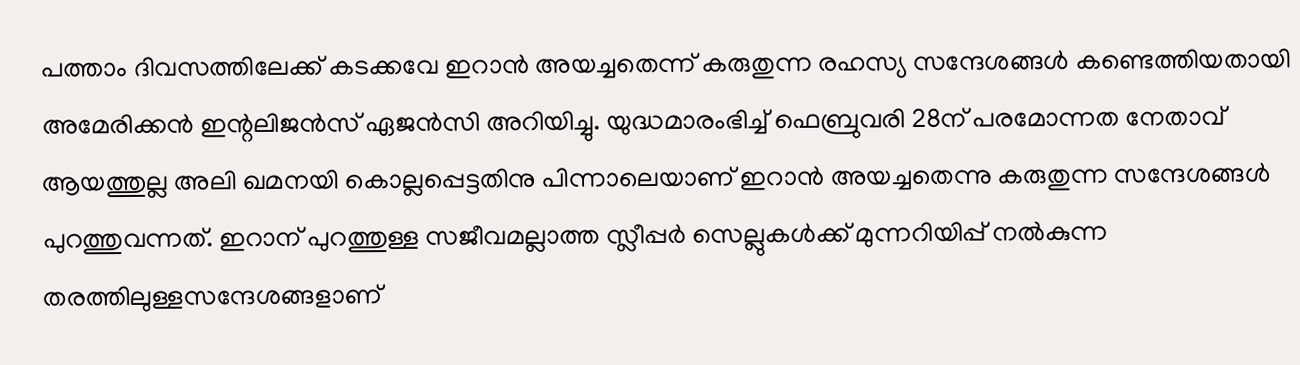പത്താം ദിവസത്തിലേക്ക് കടക്കവേ ഇറാന്‍ അയച്ചതെന്ന് കരുതുന്ന രഹസ്യ സന്ദേശങ്ങള്‍ കണ്ടെത്തിയതായി അമേരിക്കന്‍ ഇന്റലിജന്‍സ് ഏജന്‍സി അറിയിച്ചു. യുദ്ധമാരംഭിച്ച് ഫെബ്രുവരി 28ന് പരമോന്നത നേതാവ് ആയത്തുല്ല അലി ഖമനയി കൊല്ലപ്പെട്ടതിനു പിന്നാലെയാണ് ഇറാന്‍ അയച്ചതെന്നു കരുതുന്ന സന്ദേശങ്ങള്‍ പുറത്തുവന്നത്. ഇറാന് പുറത്തുള്ള സജീവമല്ലാത്ത സ്ലീപ്പര്‍ സെല്ലുകള്‍ക്ക് മുന്നറിയിപ്പ് നല്‍കുന്ന തരത്തിലുള്ളസന്ദേശങ്ങളാണ്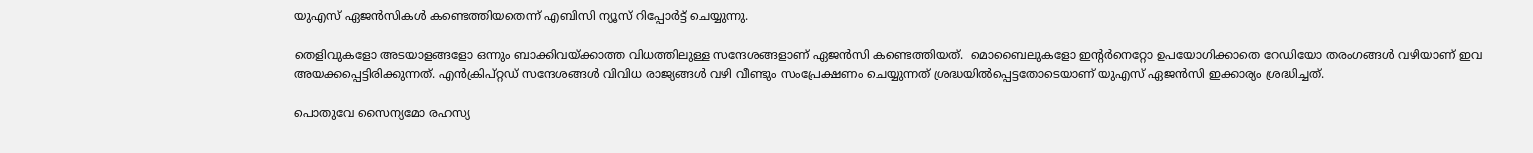യുഎസ് ഏജന്‍സികള്‍ കണ്ടെത്തിയതെന്ന് എബിസി ന്യൂസ് റിപ്പോര്‍ട്ട് ചെയ്യുന്നു.

തെളിവുകളോ അടയാളങ്ങളോ ഒന്നും ബാക്കിവയ്ക്കാത്ത വിധത്തിലുള്ള സന്ദേശങ്ങളാണ് ഏജന്‍സി കണ്ടെത്തിയത്.  മൊബൈലുകളോ ഇന്റര്‍നെറ്റോ ഉപയോഗിക്കാതെ റേഡിയോ തരംഗങ്ങള്‍ വഴിയാണ് ഇവ അയക്കപ്പെട്ടിരിക്കുന്നത്. എന്‍ക്രിപ്റ്റഡ് സന്ദേശങ്ങള്‍ വിവിധ രാജ്യങ്ങള്‍ വഴി വീണ്ടും സംപ്രേക്ഷണം ചെയ്യുന്നത് ശ്രദ്ധയില്‍പ്പെട്ടതോടെയാണ് യുഎസ് ഏജന്‍സി ഇക്കാര്യം ശ്രദ്ധിച്ചത്.

പൊതുവേ സൈന്യമോ രഹസ്യ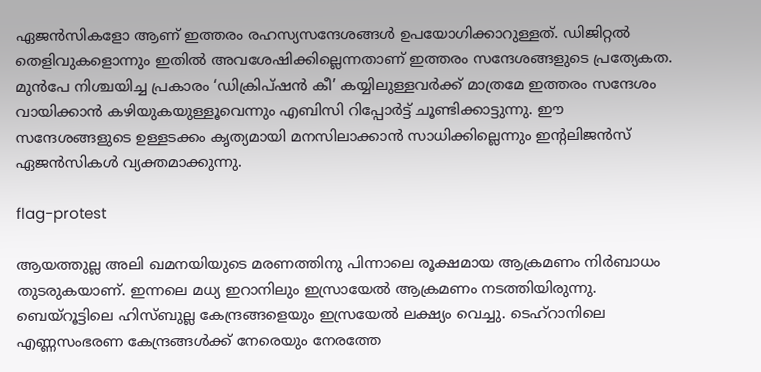ഏജന്‍സികളോ ആണ് ഇത്തരം രഹസ്യസന്ദേശങ്ങള്‍ ഉപയോഗിക്കാറുള്ളത്. ഡിജിറ്റല്‍ തെളിവുകളൊന്നും ഇതില്‍ അവശേഷിക്കില്ലെന്നതാണ് ഇത്തരം സന്ദേശങ്ങളുടെ പ്രത്യേകത. മുന്‍പേ നിശ്ചയിച്ച പ്രകാരം ‘ഡിക്രിപ്ഷന്‍ കീ’ കയ്യിലുള്ളവര്‍ക്ക് മാത്രമേ ഇത്തരം സന്ദേശം വായിക്കാന്‍ കഴിയുകയുള്ളൂവെന്നും എബിസി റിപ്പോര്‍ട്ട് ചൂണ്ടിക്കാട്ടുന്നു. ഈ സന്ദേശങ്ങളുടെ ഉള്ളടക്കം കൃത്യമായി മനസിലാക്കാന്‍ സാധിക്കില്ലെന്നും ഇന്റലിജന്‍സ് ഏജന്‍സികള്‍ വ്യക്തമാക്കുന്നു.

flag-protest

ആയത്തുല്ല അലി ഖമനയിയുടെ മരണത്തിനു പിന്നാലെ രൂക്ഷമായ ആക്രമണം നിര്‍ബാധം തുടരുകയാണ്. ഇന്നലെ മധ്യ ഇറാനിലും ഇസ്രായേൽ ആക്രമണം നടത്തിയിരുന്നു. ബെയ്റൂട്ടിലെ ഹിസ്ബുല്ല കേന്ദ്രങ്ങളെയും ഇസ്രയേല്‍ ലക്ഷ്യം വെച്ചു. ടെഹ്റാനിലെ എണ്ണസംഭരണ കേന്ദ്രങ്ങള്‍ക്ക് നേരെയും നേരത്തേ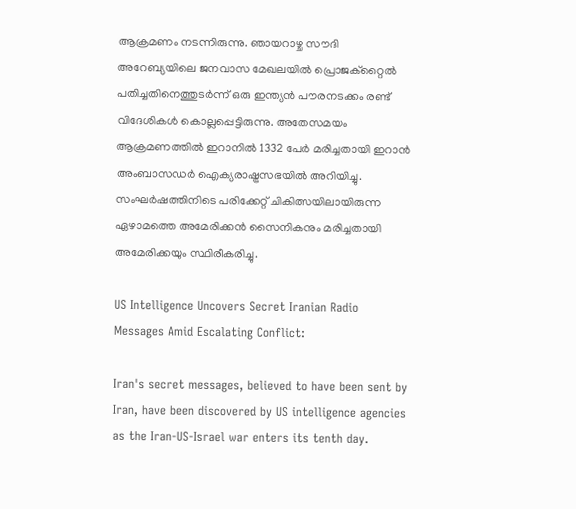ആക്രമണം നടന്നിരുന്നു. ഞായറാഴ്ച സൗദി അറേബ്യയിലെ ജനവാസ മേഖലയിൽ പ്രൊജക്റ്റൈൽ പതിച്ചതിനെത്തുടർന്ന് ഒരു ഇന്ത്യൻ പൗരനടക്കം രണ്ട് വിദേശികൾ കൊല്ലപ്പെട്ടിരുന്നു. അതേസമയം ആക്രമണത്തില്‍ ഇറാനില്‍ 1332 പേര്‍ മരിച്ചതായി ഇറാന്‍ അംബാസഡര്‍ ഐക്യരാഷ്ട്രസഭയില്‍ അറിയിച്ചു. സംഘർഷത്തിനിടെ പരിക്കേറ്റ് ചികിത്സയിലായിരുന്ന ഏഴാമത്തെ അമേരിക്കൻ സൈനികനും മരിച്ചതായി അമേരിക്കയും സ്ഥിരീകരിച്ചു.

US Intelligence Uncovers Secret Iranian Radio Messages Amid Escalating Conflict:

Iran's secret messages, believed to have been sent by Iran, have been discovered by US intelligence agencies as the Iran-US-Israel war enters its tenth day.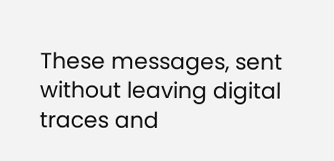These messages, sent without leaving digital traces and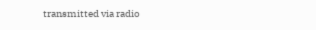transmitted via radio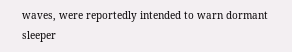waves, were reportedly intended to warn dormant sleeper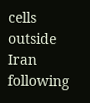cells outside Iran following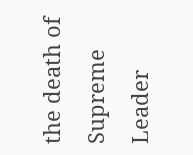the death of Supreme Leader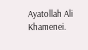Ayatollah Ali Khamenei.